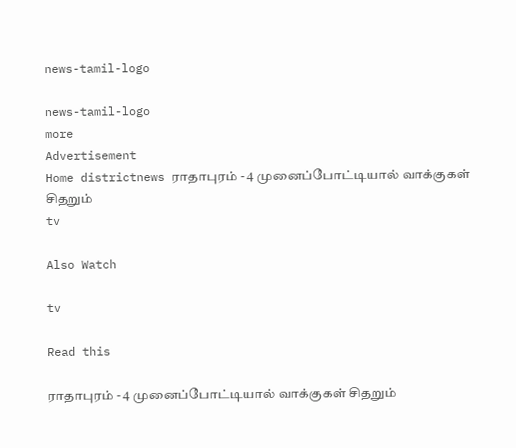news-tamil-logo

news-tamil-logo
more
Advertisement
Home districtnews ராதாபுரம் - 4 முனைப்போட்டியால் வாக்குகள் சிதறும்
tv

Also Watch

tv

Read this

ராதாபுரம் - 4 முனைப்போட்டியால் வாக்குகள் சிதறும்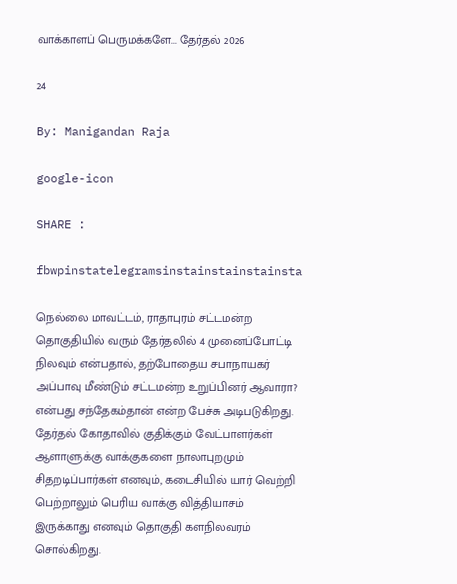வாக்காளப் பெருமக்களே... தேர்தல் 2026

24

By: Manigandan Raja

google-icon

SHARE :

fbwpinstatelegramsinstainstainstainsta

நெல்லை மாவட்டம், ராதாபுரம் சட்டமன்ற தொகுதியில் வரும் தேர்தலில் 4 முனைப்போட்டி நிலவும் என்பதால், தற்போதைய சபாநாயகர் அப்பாவு மீண்டும் சட்டமன்ற உறுப்பினர் ஆவாரா? என்பது சந்தேகம்தான் என்ற பேச்சு அடிபடுகிறது. தேர்தல் கோதாவில் குதிக்கும் வேட்பாளர்கள் ஆளாளுக்கு வாக்குகளை நாலாபுறமும் சிதறடிப்பார்கள் எனவும், கடைசியில் யார் வெற்றி பெற்றாலும் பெரிய வாக்கு வித்தியாசம் இருக்காது எனவும் தொகுதி களநிலவரம் சொல்கிறது.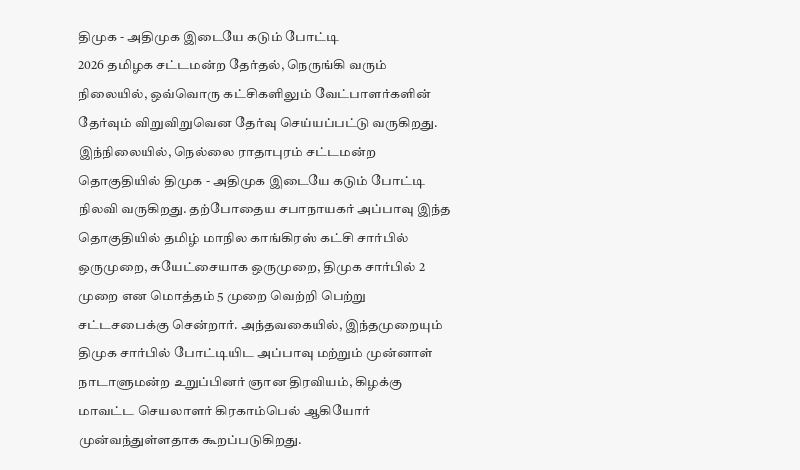திமுக - அதிமுக இடையே கடும் போட்டி
2026 தமிழக சட்டமன்ற தேர்தல், நெருங்கி வரும் நிலையில், ஒவ்வொரு கட்சிகளிலும் வேட்பாளர்களின் தேர்வும் விறுவிறுவென தேர்வு செய்யப்பட்டு வருகிறது. இந்நிலையில், நெல்லை ராதாபுரம் சட்டமன்ற தொகுதியில் திமுக - அதிமுக இடையே கடும் போட்டி நிலவி வருகிறது. தற்போதைய சபாநாயகர் அப்பாவு இந்த தொகுதியில் தமிழ் மாநில காங்கிரஸ் கட்சி சார்பில் ஒருமுறை, சுயேட்சையாக ஒருமுறை, திமுக சார்பில் 2 முறை என மொத்தம் 5 முறை வெற்றி பெற்று சட்டசபைக்கு சென்றார். அந்தவகையில், இந்தமுறையும் திமுக சார்பில் போட்டியிட அப்பாவு மற்றும் முன்னாள் நாடாளுமன்ற உறுப்பினர் ஞான திரவியம், கிழக்கு மாவட்ட செயலாளர் கிரகாம்பெல் ஆகியோர் முன்வந்துள்ளதாக கூறப்படுகிறது.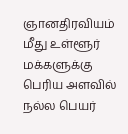ஞானதிரவியம் மீது உள்ளூர் மக்களுக்கு பெரிய அளவில் நல்ல பெயர்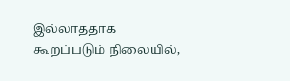இல்லாததாக கூறப்படும் நிலையில்,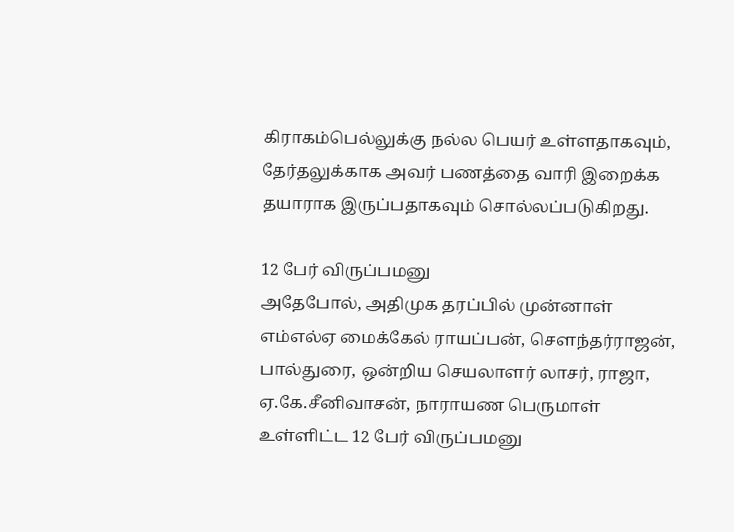கிராகம்பெல்லுக்கு நல்ல பெயர் உள்ளதாகவும், தேர்தலுக்காக அவர் பணத்தை வாரி இறைக்க தயாராக இருப்பதாகவும் சொல்லப்படுகிறது.

12 பேர் விருப்பமனு
அதேபோல், அதிமுக தரப்பில் முன்னாள் எம்எல்ஏ மைக்கேல் ராயப்பன், சௌந்தர்ராஜன், பால்துரை, ஒன்றிய செயலாளர் லாசர், ராஜா, ஏ.கே.சீனிவாசன், நாராயண பெருமாள் உள்ளிட்ட 12 பேர் விருப்பமனு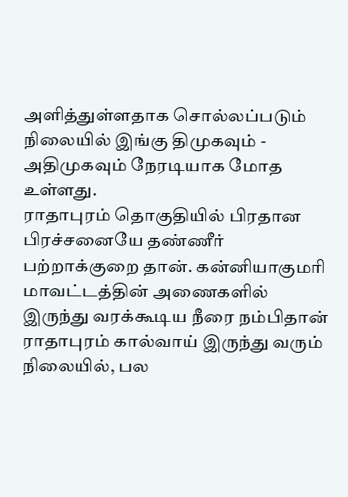அளித்துள்ளதாக சொல்லப்படும் நிலையில் இங்கு திமுகவும் - அதிமுகவும் நேரடியாக மோத உள்ளது.
ராதாபுரம் தொகுதியில் பிரதான பிரச்சனையே தண்ணீர் பற்றாக்குறை தான். கன்னியாகுமரி மாவட்டத்தின் அணைகளில் இருந்து வரக்கூடிய நீரை நம்பிதான் ராதாபுரம் கால்வாய் இருந்து வரும் நிலையில், பல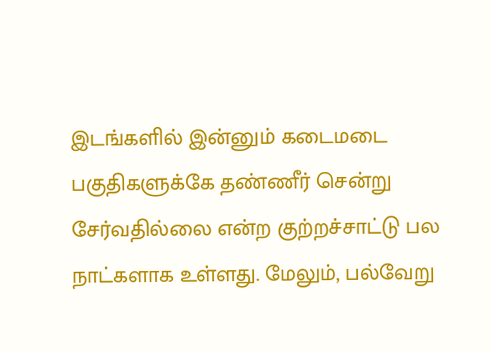இடங்களில் இன்னும் கடைமடை பகுதிகளுக்கே தண்ணீர் சென்று சேர்வதில்லை என்ற குற்றச்சாட்டு பல நாட்களாக உள்ளது. மேலும், பல்வேறு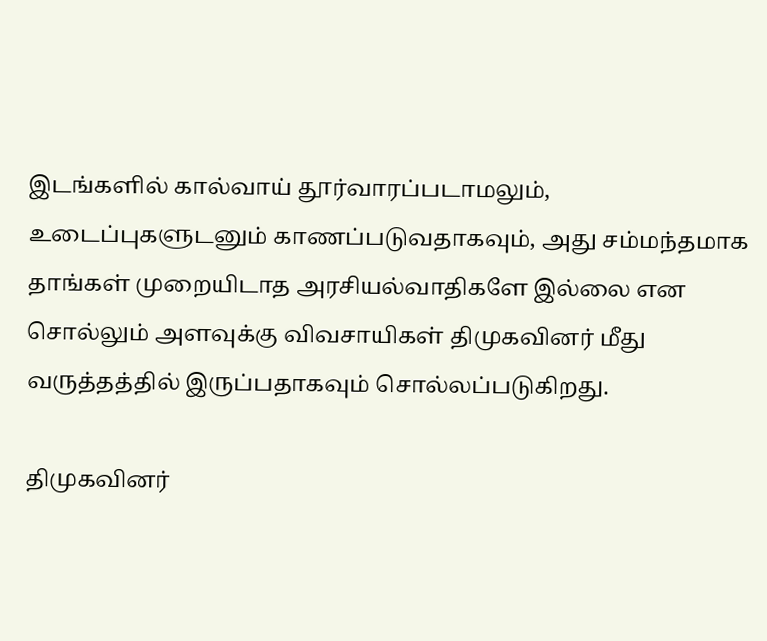இடங்களில் கால்வாய் தூர்வாரப்படாமலும், உடைப்புகளுடனும் காணப்படுவதாகவும், அது சம்மந்தமாக தாங்கள் முறையிடாத அரசியல்வாதிகளே இல்லை என சொல்லும் அளவுக்கு விவசாயிகள் திமுகவினர் மீது வருத்தத்தில் இருப்பதாகவும் சொல்லப்படுகிறது.

திமுகவினர்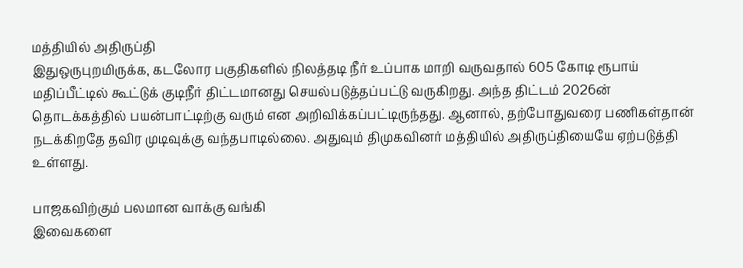மத்தியில் அதிருப்தி
இதுஒருபுறமிருக்க, கடலோர பகுதிகளில் நிலத்தடி நீர் உப்பாக மாறி வருவதால் 605 கோடி ரூபாய் மதிப்பீட்டில் கூட்டுக் குடிநீர் திட்டமானது செயல்படுத்தப்பட்டு வருகிறது. அந்த திட்டம் 2026ன் தொடக்கத்தில் பயன்பாட்டிற்கு வரும் என அறிவிக்கப்பட்டிருந்தது. ஆனால், தற்போதுவரை பணிகள்தான் நடக்கிறதே தவிர முடிவுக்கு வந்தபாடில்லை. அதுவும் திமுகவினர் மத்தியில் அதிருப்தியையே ஏற்படுத்தி உள்ளது.

பாஜகவிற்கும் பலமான வாக்கு வங்கி
இவைகளை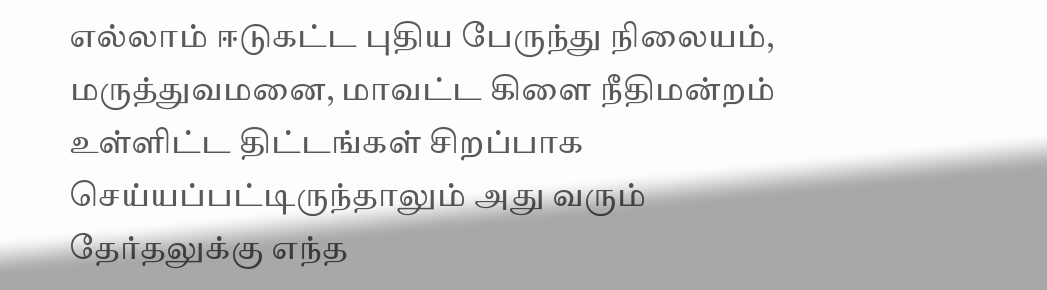எல்லாம் ஈடுகட்ட புதிய பேருந்து நிலையம், மருத்துவமனை, மாவட்ட கிளை நீதிமன்றம் உள்ளிட்ட திட்டங்கள் சிறப்பாக செய்யப்பட்டிருந்தாலும் அது வரும் தேர்தலுக்கு எந்த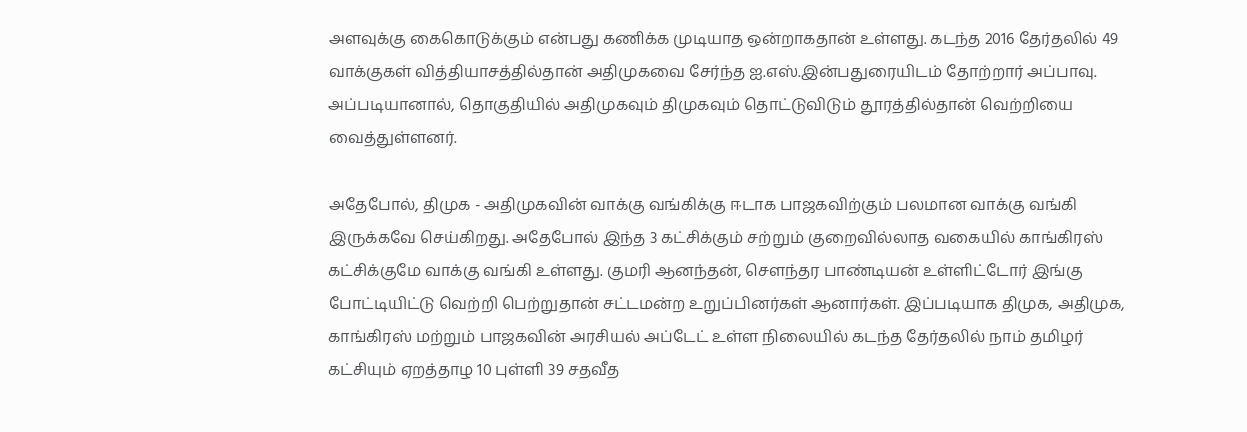அளவுக்கு கைகொடுக்கும் என்பது கணிக்க முடியாத ஒன்றாகதான் உள்ளது. கடந்த 2016 தேர்தலில் 49 வாக்குகள் வித்தியாசத்தில்தான் அதிமுகவை சேர்ந்த ஐ.எஸ்.இன்பதுரையிடம் தோற்றார் அப்பாவு. அப்படியானால், தொகுதியில் அதிமுகவும் திமுகவும் தொட்டுவிடும் தூரத்தில்தான் வெற்றியை வைத்துள்ளனர்.

அதேபோல், திமுக - அதிமுகவின் வாக்கு வங்கிக்கு ஈடாக பாஜகவிற்கும் பலமான வாக்கு வங்கி இருக்கவே செய்கிறது. அதேபோல் இந்த 3 கட்சிக்கும் சற்றும் குறைவில்லாத வகையில் காங்கிரஸ் கட்சிக்குமே வாக்கு வங்கி உள்ளது. குமரி ஆனந்தன், சௌந்தர பாண்டியன் உள்ளிட்டோர் இங்கு போட்டியிட்டு வெற்றி பெற்றுதான் சட்டமன்ற உறுப்பினர்கள் ஆனார்கள். இப்படியாக திமுக, அதிமுக, காங்கிரஸ் மற்றும் பாஜகவின் அரசியல் அப்டேட் உள்ள நிலையில் கடந்த தேர்தலில் நாம் தமிழர் கட்சியும் ஏறத்தாழ 10 புள்ளி 39 சதவீத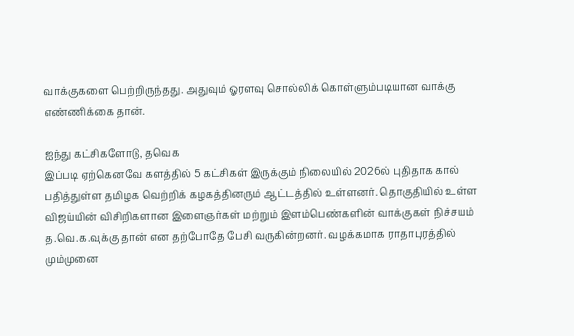வாக்குகளை பெற்றிருந்தது. அதுவும் ஓரளவு சொல்லிக் கொள்ளும்படியான வாக்கு எண்ணிக்கை தான்.

ஐந்து கட்சிகளோடு, தவெக
இப்படி ஏற்கெனவே களத்தில் 5 கட்சிகள் இருக்கும் நிலையில் 2026ல் புதிதாக கால் பதித்துள்ள தமிழக வெற்றிக் கழகத்தினரும் ஆட்டத்தில் உள்ளனர். தொகுதியில் உள்ள விஜய்யின் விசிறிகளான இளைஞர்கள் மற்றும் இளம்பெண்களின் வாக்குகள் நிச்சயம் த.வெ.க.வுக்கு தான் என தற்போதே பேசி வருகின்றனர். வழக்கமாக ராதாபுரத்தில் மும்முனை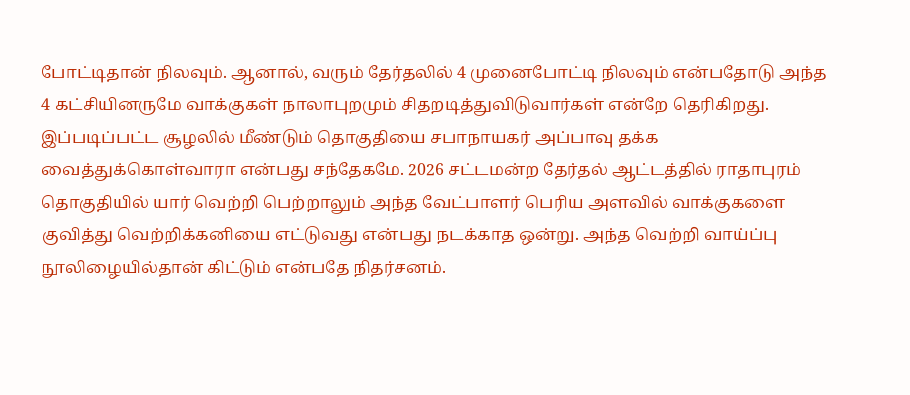போட்டிதான் நிலவும். ஆனால், வரும் தேர்தலில் 4 முனைபோட்டி நிலவும் என்பதோடு அந்த 4 கட்சியினருமே வாக்குகள் நாலாபுறமும் சிதறடித்துவிடுவார்கள் என்றே தெரிகிறது. இப்படிப்பட்ட சூழலில் மீண்டும் தொகுதியை சபாநாயகர் அப்பாவு தக்க வைத்துக்கொள்வாரா என்பது சந்தேகமே. 2026 சட்டமன்ற தேர்தல் ஆட்டத்தில் ராதாபுரம் தொகுதியில் யார் வெற்றி பெற்றாலும் அந்த வேட்பாளர் பெரிய அளவில் வாக்குகளை குவித்து வெற்றிக்கனியை எட்டுவது என்பது நடக்காத ஒன்று. அந்த வெற்றி வாய்ப்பு நூலிழையில்தான் கிட்டும் என்பதே நிதர்சனம்.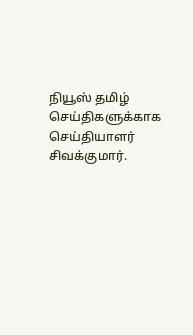நியூஸ் தமிழ் செய்திகளுக்காக செய்தியாளர் சிவக்குமார்.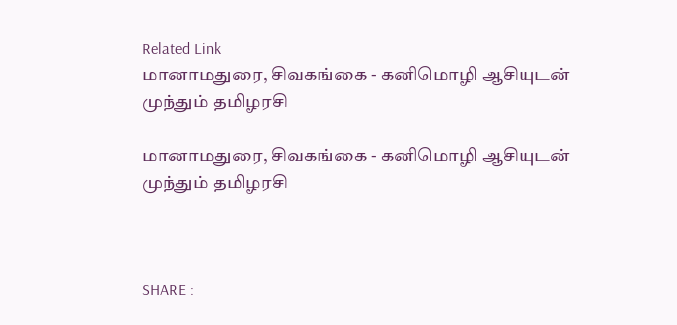Related Link
மானாமதுரை, சிவகங்கை - கனிமொழி ஆசியுடன் முந்தும் தமிழரசி

மானாமதுரை, சிவகங்கை - கனிமொழி ஆசியுடன் முந்தும் தமிழரசி



SHARE :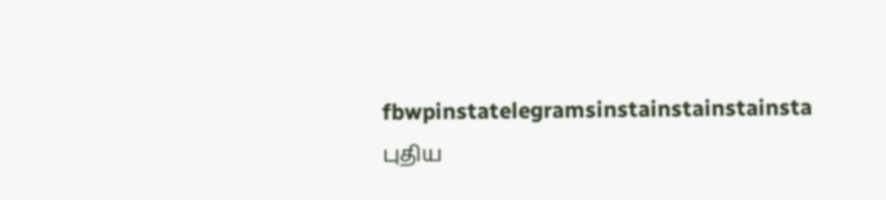fbwpinstatelegramsinstainstainstainsta
புதிய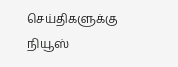செய்திகளுக்கு நியூஸ்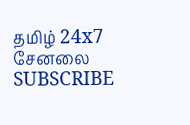தமிழ் 24x7 சேனலை SUBSCRIBE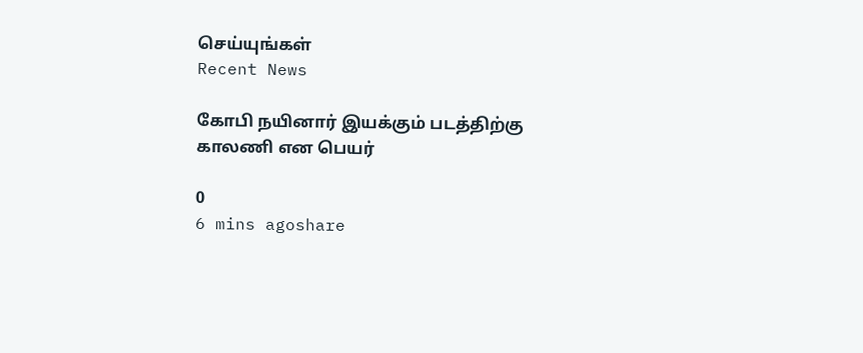செய்யுங்கள்
Recent News

கோபி நயினார் இயக்கும் படத்திற்கு காலணி என பெயர்

0
6 mins agoshare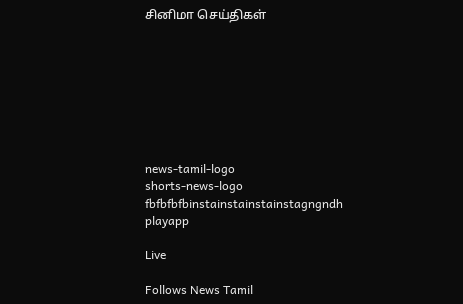சினிமா செய்திகள்








news-tamil-logo
shorts-news-logo
fbfbfbfbinstainstainstainstagngndh
playapp

Live

Follows News Tamil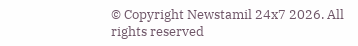© Copyright Newstamil 24x7 2026. All rights reserved